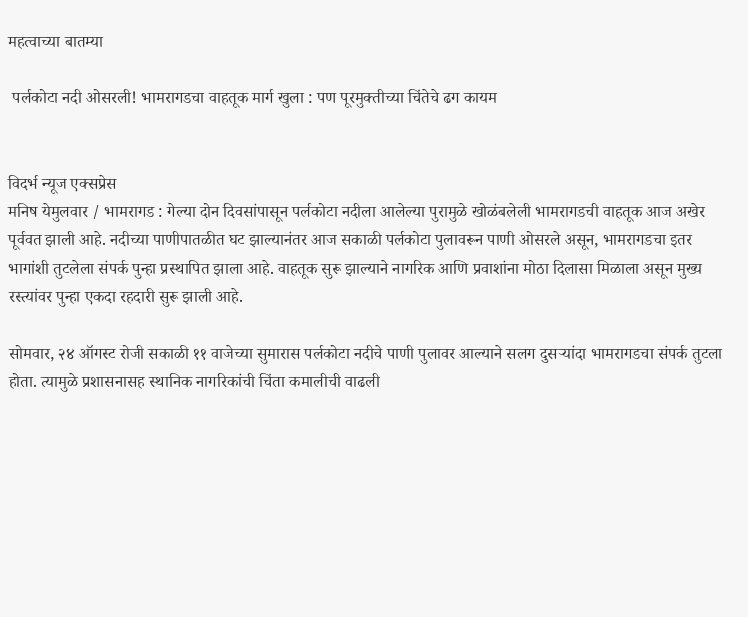महत्वाच्या बातम्या

 पर्लकोटा नदी ओसरली! भामरागडचा वाहतूक मार्ग खुला : पण पूरमुक्तीच्या चिंतेचे ढग कायम


विदर्भ न्यूज एक्सप्रेस
मनिष येमुलवार / भामरागड : गेल्या दोन दिवसांपासून पर्लकोटा नदीला आलेल्या पुरामुळे खोळंबलेली भामरागडची वाहतूक आज अखेर पूर्ववत झाली आहे. नदीच्या पाणीपातळीत घट झाल्यानंतर आज सकाळी पर्लकोटा पुलावरून पाणी ओसरले असून, भामरागडचा इतर भागांशी तुटलेला संपर्क पुन्हा प्रस्थापित झाला आहे. वाहतूक सुरू झाल्याने नागरिक आणि प्रवाशांना मोठा दिलासा मिळाला असून मुख्य रस्त्यांवर पुन्हा एकदा रहदारी सुरू झाली आहे.

सोमवार, २४ ऑगस्ट रोजी सकाळी ११ वाजेच्या सुमारास पर्लकोटा नदीचे पाणी पुलावर आल्याने सलग दुसऱ्यांदा भामरागडचा संपर्क तुटला होता. त्यामुळे प्रशासनासह स्थानिक नागरिकांची चिंता कमालीची वाढली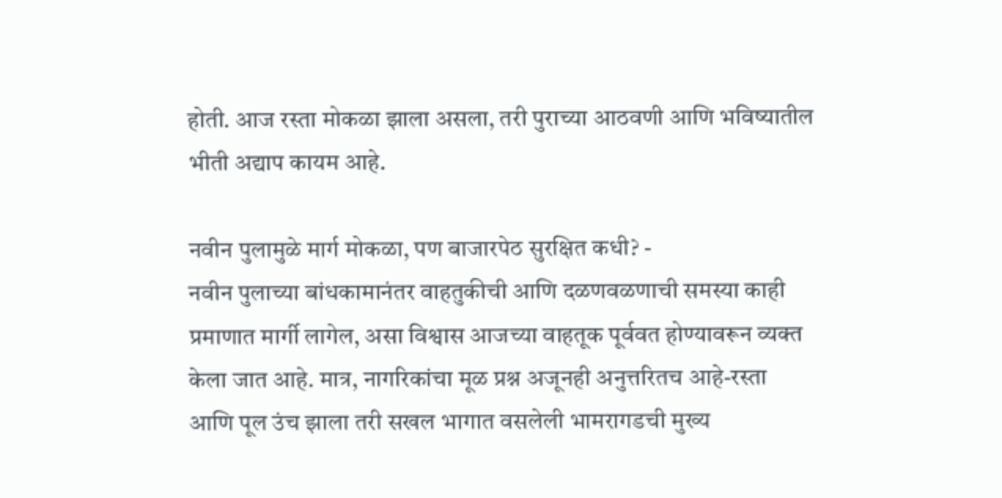होती. आज रस्ता मोकळा झाला असला, तरी पुराच्या आठवणी आणि भविष्यातील भीती अद्याप कायम आहे.

नवीन पुलामुळे मार्ग मोकळा, पण बाजारपेठ सुरक्षित कधी? -
नवीन पुलाच्या बांधकामानंतर वाहतुकीची आणि दळणवळणाची समस्या काही प्रमाणात मार्गी लागेल, असा विश्वास आजच्या वाहतूक पूर्ववत होण्यावरून व्यक्त केला जात आहे. मात्र, नागरिकांचा मूळ प्रश्न अजूनही अनुत्तरितच आहे-रस्ता आणि पूल उंच झाला तरी सखल भागात वसलेली भामरागडची मुख्य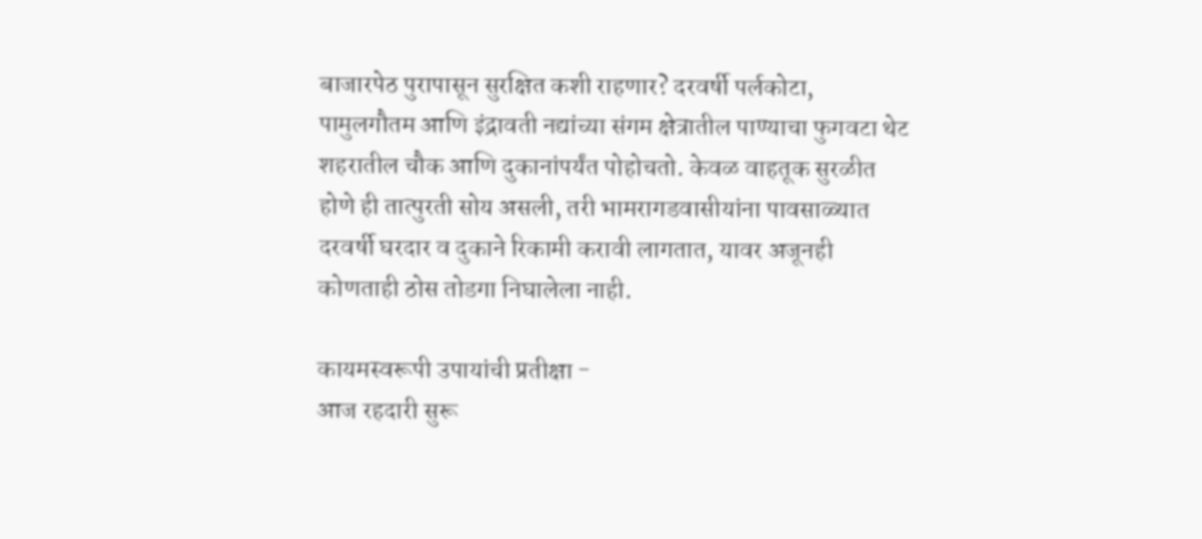बाजारपेठ पुरापासून सुरक्षित कशी राहणार? दरवर्षी पर्लकोटा, पामुलगौतम आणि इंद्रावती नद्यांच्या संगम क्षेत्रातील पाण्याचा फुगवटा थेट शहरातील चौक आणि दुकानांपर्यंत पोहोचतो. केवळ वाहतूक सुरळीत होणे ही तात्पुरती सोय असली, तरी भामरागडवासीयांना पावसाळ्यात दरवर्षी घरदार व दुकाने रिकामी करावी लागतात, यावर अजूनही कोणताही ठोस तोडगा निघालेला नाही.

कायमस्वरूपी उपायांची प्रतीक्षा -
आज रहदारी सुरू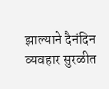झाल्याने दैनंदिन व्यवहार सुरळीत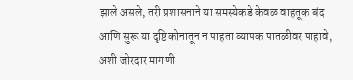झाले असले, तरी प्रशासनाने या समस्येकडे केवळ वाहतूक बंद आणि सुरू या दृष्टिकोनातून न पाहता व्यापक पातळीवर पाहावे, अशी जोरदार मागणी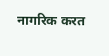नागरिक करत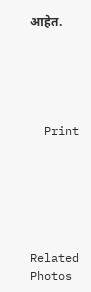आहेत.





  Print






Related Photos